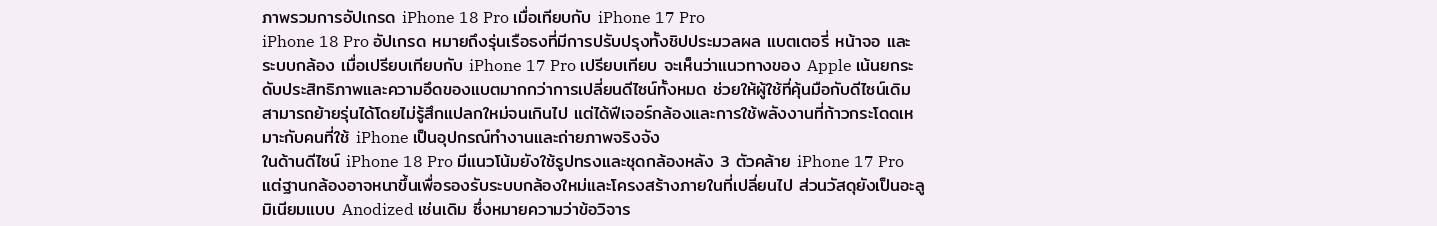ภาพรวมการอัปเกรด iPhone 18 Pro เมื่อเทียบกับ iPhone 17 Pro
iPhone 18 Pro อัปเกรด หมายถึงรุ่นเรือธงที่มีการปรับปรุงทั้งชิปประมวลผล แบตเตอรี่ หน้าจอ และระบบกล้อง เมื่อเปรียบเทียบกับ iPhone 17 Pro เปรียบเทียบ จะเห็นว่าแนวทางของ Apple เน้นยกระดับประสิทธิภาพและความอึดของแบตมากกว่าการเปลี่ยนดีไซน์ทั้งหมด ช่วยให้ผู้ใช้ที่คุ้นมือกับดีไซน์เดิมสามารถย้ายรุ่นได้โดยไม่รู้สึกแปลกใหม่จนเกินไป แต่ได้ฟีเจอร์กล้องและการใช้พลังงานที่ก้าวกระโดดเหมาะกับคนที่ใช้ iPhone เป็นอุปกรณ์ทำงานและถ่ายภาพจริงจัง
ในด้านดีไซน์ iPhone 18 Pro มีแนวโน้มยังใช้รูปทรงและชุดกล้องหลัง 3 ตัวคล้าย iPhone 17 Pro แต่ฐานกล้องอาจหนาขึ้นเพื่อรองรับระบบกล้องใหม่และโครงสร้างภายในที่เปลี่ยนไป ส่วนวัสดุยังเป็นอะลูมิเนียมแบบ Anodized เช่นเดิม ซึ่งหมายความว่าข้อวิจาร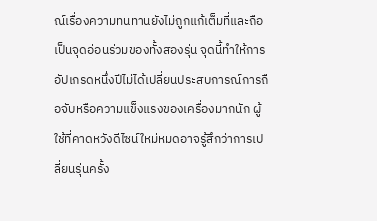ณ์เรื่องความทนทานยังไม่ถูกแก้เต็มที่และถือเป็นจุดอ่อนร่วมของทั้งสองรุ่น จุดนี้ทำให้การอัปเกรดหนึ่งปีไม่ได้เปลี่ยนประสบการณ์การถือจับหรือความแข็งแรงของเครื่องมากนัก ผู้ใช้ที่คาดหวังดีไซน์ใหม่หมดอาจรู้สึกว่าการเปลี่ยนรุ่นครั้ง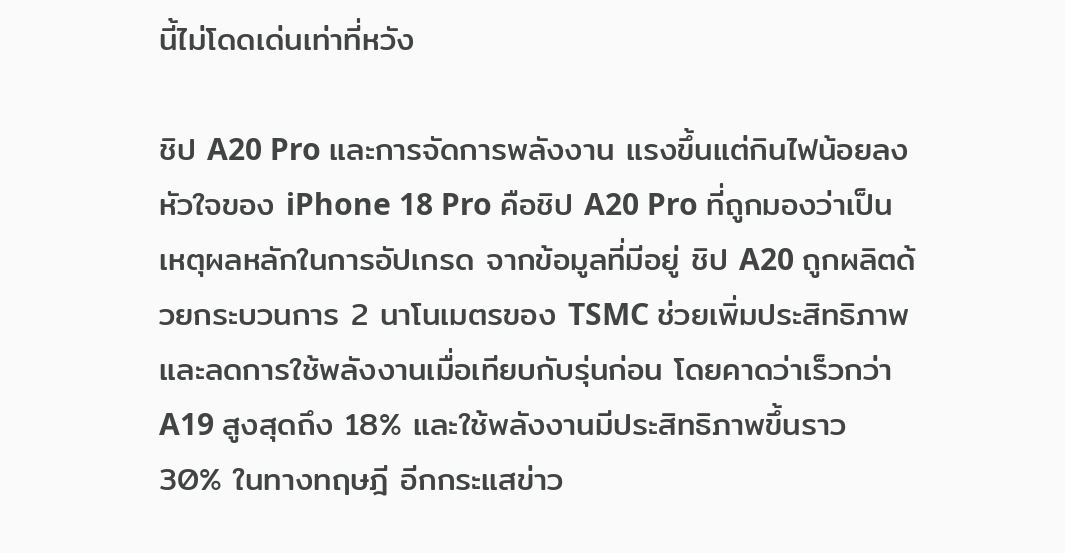นี้ไม่โดดเด่นเท่าที่หวัง

ชิป A20 Pro และการจัดการพลังงาน แรงขึ้นแต่กินไฟน้อยลง
หัวใจของ iPhone 18 Pro คือชิป A20 Pro ที่ถูกมองว่าเป็นเหตุผลหลักในการอัปเกรด จากข้อมูลที่มีอยู่ ชิป A20 ถูกผลิตด้วยกระบวนการ 2 นาโนเมตรของ TSMC ช่วยเพิ่มประสิทธิภาพและลดการใช้พลังงานเมื่อเทียบกับรุ่นก่อน โดยคาดว่าเร็วกว่า A19 สูงสุดถึง 18% และใช้พลังงานมีประสิทธิภาพขึ้นราว 30% ในทางทฤษฎี อีกกระแสข่าว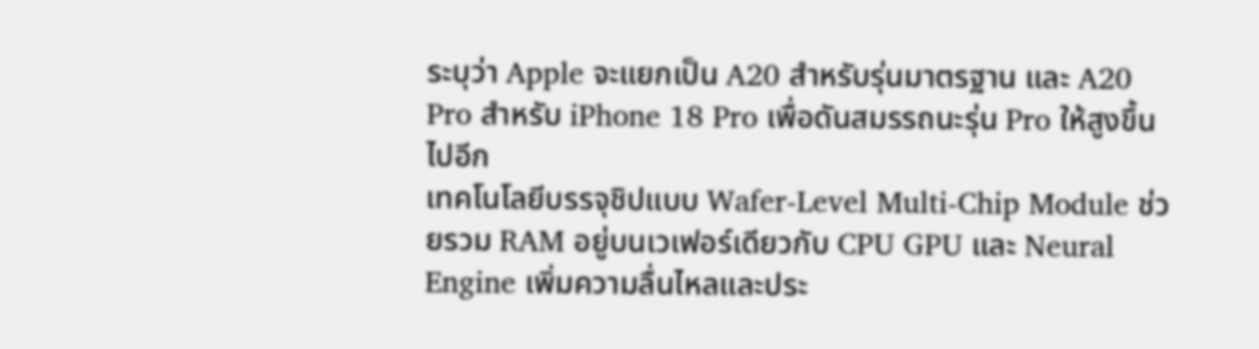ระบุว่า Apple จะแยกเป็น A20 สำหรับรุ่นมาตรฐาน และ A20 Pro สำหรับ iPhone 18 Pro เพื่อดันสมรรถนะรุ่น Pro ให้สูงขึ้นไปอีก
เทคโนโลยีบรรจุชิปแบบ Wafer-Level Multi-Chip Module ช่วยรวม RAM อยู่บนเวเฟอร์เดียวกับ CPU GPU และ Neural Engine เพิ่มความลื่นไหลและประ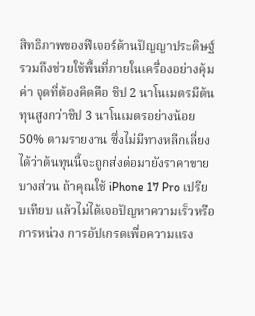สิทธิภาพของฟีเจอร์ด้านปัญญาประดิษฐ์ รวมถึงช่วยใช้พื้นที่ภายในเครื่องอย่างคุ้มค่า จุดที่ต้องคิดคือ ชิป 2 นาโนเมตรมีต้นทุนสูงกว่าชิป 3 นาโนเมตรอย่างน้อย 50% ตามรายงาน ซึ่งไม่มีทางหลีกเลี่ยงได้ว่าต้นทุนนี้จะถูกส่งต่อมายังราคาขายบางส่วน ถ้าคุณใช้ iPhone 17 Pro เปรียบเทียบ แล้วไม่ได้เจอปัญหาความเร็วหรือการหน่วง การอัปเกรดเพื่อความแรง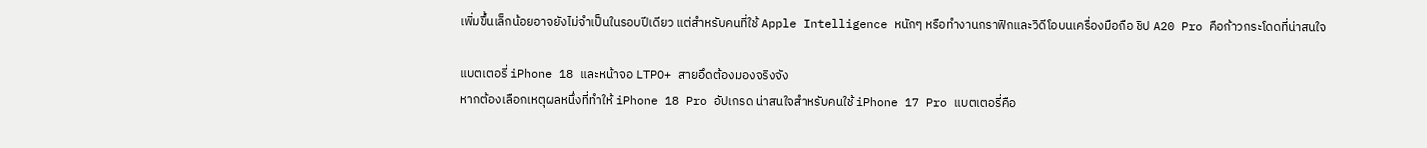เพิ่มขึ้นเล็กน้อยอาจยังไม่จำเป็นในรอบปีเดียว แต่สำหรับคนที่ใช้ Apple Intelligence หนักๆ หรือทำงานกราฟิกและวิดีโอบนเครื่องมือถือ ชิป A20 Pro คือก้าวกระโดดที่น่าสนใจ

แบตเตอรี่ iPhone 18 และหน้าจอ LTPO+ สายอึดต้องมองจริงจัง
หากต้องเลือกเหตุผลหนึ่งที่ทำให้ iPhone 18 Pro อัปเกรด น่าสนใจสำหรับคนใช้ iPhone 17 Pro แบตเตอรี่คือ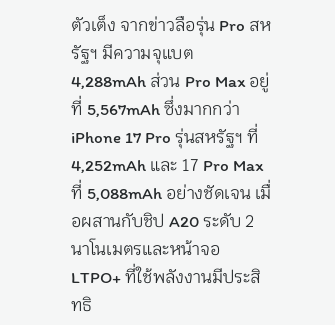ตัวเต็ง จากข่าวลือรุ่น Pro สหรัฐฯ มีความจุแบต 4,288mAh ส่วน Pro Max อยู่ที่ 5,567mAh ซึ่งมากกว่า iPhone 17 Pro รุ่นสหรัฐฯ ที่ 4,252mAh และ 17 Pro Max ที่ 5,088mAh อย่างชัดเจน เมื่อผสานกับชิป A20 ระดับ 2 นาโนเมตรและหน้าจอ LTPO+ ที่ใช้พลังงานมีประสิทธิ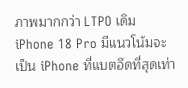ภาพมากกว่า LTPO เดิม iPhone 18 Pro มีแนวโน้มจะเป็น iPhone ที่แบตอึดที่สุดเท่า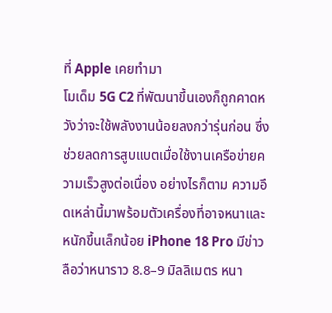ที่ Apple เคยทำมา
โมเด็ม 5G C2 ที่พัฒนาขึ้นเองก็ถูกคาดหวังว่าจะใช้พลังงานน้อยลงกว่ารุ่นก่อน ซึ่งช่วยลดการสูบแบตเมื่อใช้งานเครือข่ายความเร็วสูงต่อเนื่อง อย่างไรก็ตาม ความอึดเหล่านี้มาพร้อมตัวเครื่องที่อาจหนาและหนักขึ้นเล็กน้อย iPhone 18 Pro มีข่าวลือว่าหนาราว 8.8–9 มิลลิเมตร หนา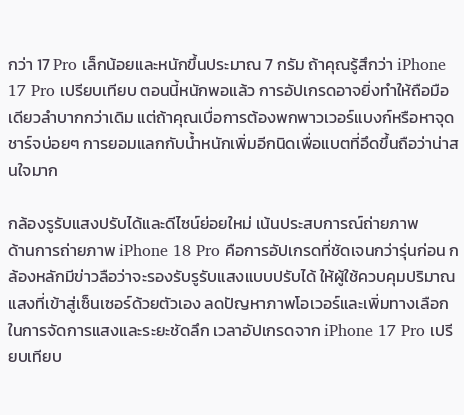กว่า 17 Pro เล็กน้อยและหนักขึ้นประมาณ 7 กรัม ถ้าคุณรู้สึกว่า iPhone 17 Pro เปรียบเทียบ ตอนนี้หนักพอแล้ว การอัปเกรดอาจยิ่งทำให้ถือมือเดียวลำบากกว่าเดิม แต่ถ้าคุณเบื่อการต้องพกพาวเวอร์แบงก์หรือหาจุดชาร์จบ่อยๆ การยอมแลกกับน้ำหนักเพิ่มอีกนิดเพื่อแบตที่อึดขึ้นถือว่าน่าสนใจมาก

กล้องรูรับแสงปรับได้และดีไซน์ย่อยใหม่ เน้นประสบการณ์ถ่ายภาพ
ด้านการถ่ายภาพ iPhone 18 Pro คือการอัปเกรดที่ชัดเจนกว่ารุ่นก่อน กล้องหลักมีข่าวลือว่าจะรองรับรูรับแสงแบบปรับได้ ให้ผู้ใช้ควบคุมปริมาณแสงที่เข้าสู่เซ็นเซอร์ด้วยตัวเอง ลดปัญหาภาพโอเวอร์และเพิ่มทางเลือกในการจัดการแสงและระยะชัดลึก เวลาอัปเกรดจาก iPhone 17 Pro เปรียบเทียบ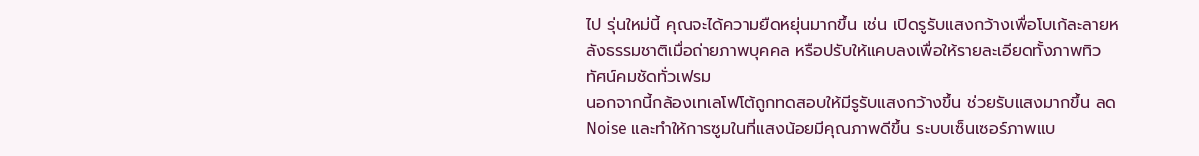ไป รุ่นใหม่นี้ คุณจะได้ความยืดหยุ่นมากขึ้น เช่น เปิดรูรับแสงกว้างเพื่อโบเก้ละลายหลังธรรมชาติเมื่อถ่ายภาพบุคคล หรือปรับให้แคบลงเพื่อให้รายละเอียดทั้งภาพทิวทัศน์คมชัดทั่วเฟรม
นอกจากนี้กล้องเทเลโฟโต้ถูกทดสอบให้มีรูรับแสงกว้างขึ้น ช่วยรับแสงมากขึ้น ลด Noise และทำให้การซูมในที่แสงน้อยมีคุณภาพดีขึ้น ระบบเซ็นเซอร์ภาพแบ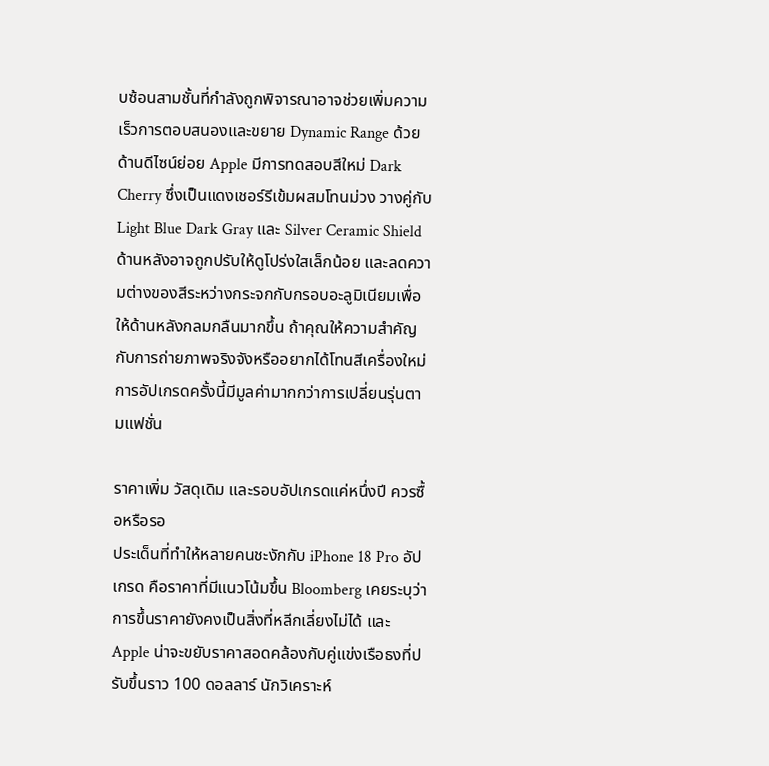บซ้อนสามชั้นที่กำลังถูกพิจารณาอาจช่วยเพิ่มความเร็วการตอบสนองและขยาย Dynamic Range ด้วย ด้านดีไซน์ย่อย Apple มีการทดสอบสีใหม่ Dark Cherry ซึ่งเป็นแดงเชอร์รีเข้มผสมโทนม่วง วางคู่กับ Light Blue Dark Gray และ Silver Ceramic Shield ด้านหลังอาจถูกปรับให้ดูโปร่งใสเล็กน้อย และลดความต่างของสีระหว่างกระจกกับกรอบอะลูมิเนียมเพื่อให้ด้านหลังกลมกลืนมากขึ้น ถ้าคุณให้ความสำคัญกับการถ่ายภาพจริงจังหรืออยากได้โทนสีเครื่องใหม่ การอัปเกรดครั้งนี้มีมูลค่ามากกว่าการเปลี่ยนรุ่นตามแฟชั่น

ราคาเพิ่ม วัสดุเดิม และรอบอัปเกรดแค่หนึ่งปี ควรซื้อหรือรอ
ประเด็นที่ทำให้หลายคนชะงักกับ iPhone 18 Pro อัปเกรด คือราคาที่มีแนวโน้มขึ้น Bloomberg เคยระบุว่าการขึ้นราคายังคงเป็นสิ่งที่หลีกเลี่ยงไม่ได้ และ Apple น่าจะขยับราคาสอดคล้องกับคู่แข่งเรือธงที่ปรับขึ้นราว 100 ดอลลาร์ นักวิเคราะห์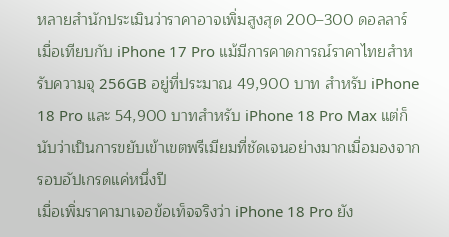หลายสำนักประเมินว่าราคาอาจเพิ่มสูงสุด 200–300 ดอลลาร์เมื่อเทียบกับ iPhone 17 Pro แม้มีการคาดการณ์ราคาไทยสำหรับความจุ 256GB อยู่ที่ประมาณ 49,900 บาท สำหรับ iPhone 18 Pro และ 54,900 บาทสำหรับ iPhone 18 Pro Max แต่ก็นับว่าเป็นการขยับเข้าเขตพรีเมียมที่ชัดเจนอย่างมากเมื่อมองจากรอบอัปเกรดแค่หนึ่งปี
เมื่อเพิ่มราคามาเจอข้อเท็จจริงว่า iPhone 18 Pro ยัง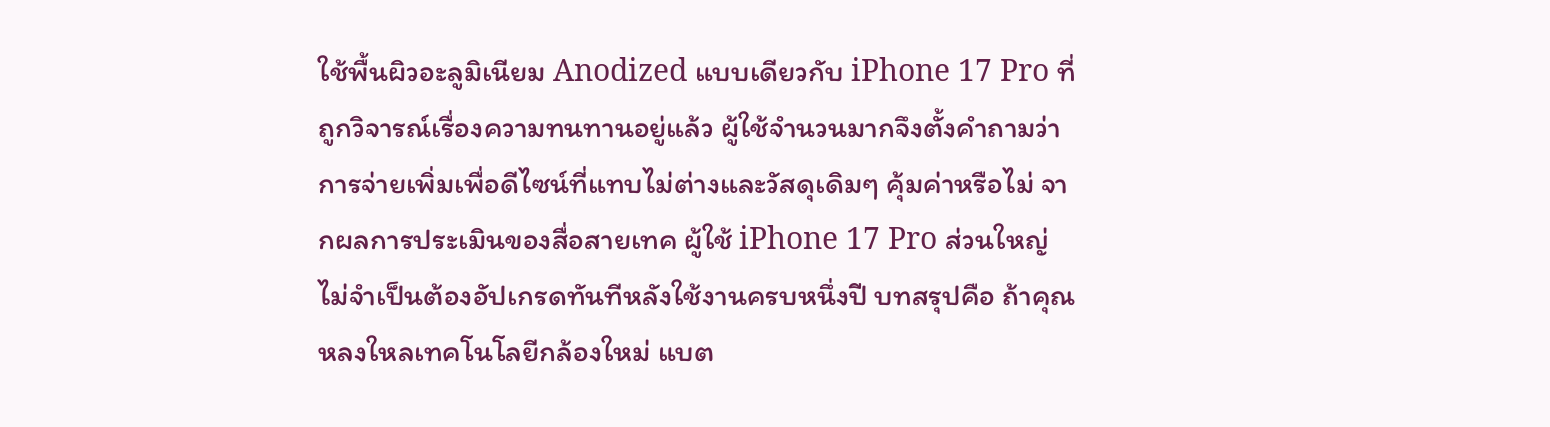ใช้พื้นผิวอะลูมิเนียม Anodized แบบเดียวกับ iPhone 17 Pro ที่ถูกวิจารณ์เรื่องความทนทานอยู่แล้ว ผู้ใช้จำนวนมากจึงตั้งคำถามว่าการจ่ายเพิ่มเพื่อดีไซน์ที่แทบไม่ต่างและวัสดุเดิมๆ คุ้มค่าหรือไม่ จากผลการประเมินของสื่อสายเทค ผู้ใช้ iPhone 17 Pro ส่วนใหญ่ไม่จำเป็นต้องอัปเกรดทันทีหลังใช้งานครบหนึ่งปี บทสรุปคือ ถ้าคุณหลงใหลเทคโนโลยีกล้องใหม่ แบต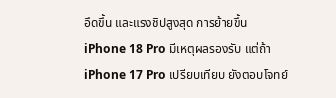อึดขึ้น และแรงชิปสูงสุด การย้ายขึ้น iPhone 18 Pro มีเหตุผลรองรับ แต่ถ้า iPhone 17 Pro เปรียบเทียบ ยังตอบโจทย์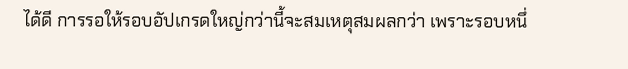ได้ดี การรอให้รอบอัปเกรดใหญ่กว่านี้จะสมเหตุสมผลกว่า เพราะรอบหนึ่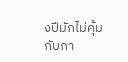งปีมักไม่คุ้มกับกา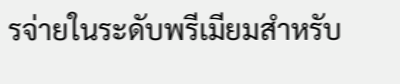รจ่ายในระดับพรีเมียมสำหรับ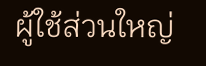ผู้ใช้ส่วนใหญ่